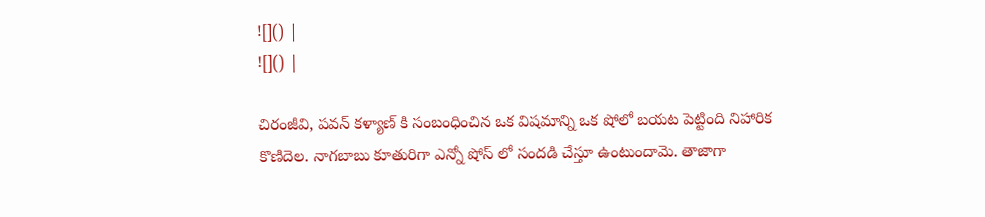![]() |
![]() |

చిరంజీవి, పవన్ కళ్యాణ్ కి సంబంధించిన ఒక విషమాన్ని ఒక షోలో బయట పెట్టింది నిహారిక కొణిదెల. నాగబాబు కూతురిగా ఎన్నో షోస్ లో సందడి చేస్తూ ఉంటుందామె. తాజాగా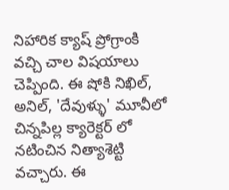నిహారిక క్యాష్ ప్రోగ్రాంకి వచ్చి చాల విషయాలు చెప్పింది. ఈ షోకి నిఖిల్, అనిల్, 'దేవుళ్ళు' మూవీలో చిన్నపిల్ల క్యారెక్టర్ లో నటించిన నిత్యాశెట్టి వచ్చారు. ఈ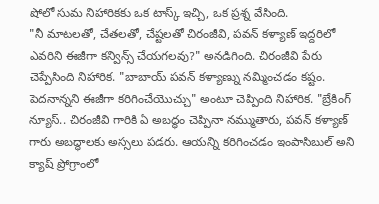షోలో సుమ నిహారికకు ఒక టాస్క్ ఇచ్చి, ఒక ప్రశ్న వేసింది.
"నీ మాటలతో, చేతలతో, చేష్టలతో చిరంజీవి, పవన్ కళ్యాణ్ ఇద్దరిలో ఎవరిని ఈజీగా కన్విన్స్ చేయగలవు?" అనడిగింది. చిరంజీవి పేరు చెప్పేసింది నిహారిక. "బాబాయ్ పవన్ కళ్యాణ్ను నమ్మించడం కష్టం. పెదనాన్నని ఈజీగా కరిగించేయొచ్చు" అంటూ చెప్పింది నిహారిక. "బ్రేకింగ్ న్యూస్.. చిరంజీవి గారికి ఏ అబద్ధం చెప్పినా నమ్ముతారు, పవన్ కళ్యాణ్ గారు అబద్ధాలకు అస్సలు పడరు. ఆయన్ని కరిగించడం ఇంపాసిబుల్ అని క్యాష్ ప్రోగ్రాంలో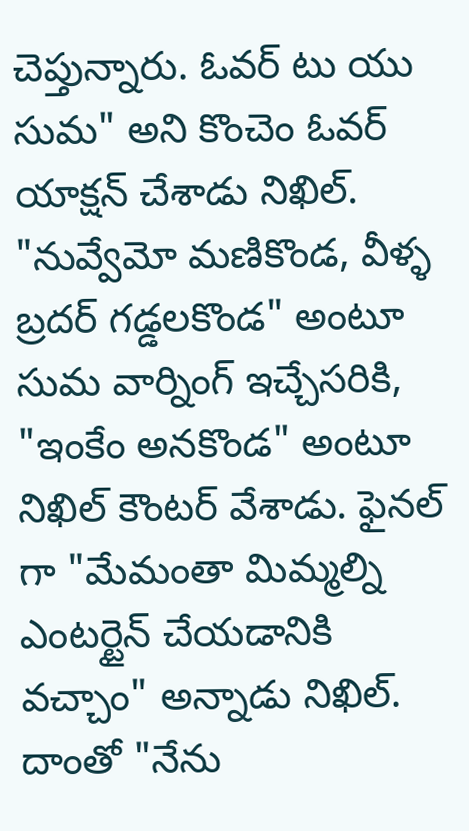చెప్తున్నారు. ఓవర్ టు యు సుమ" అని కొంచెం ఓవర్ యాక్షన్ చేశాడు నిఖిల్.
"నువ్వేమో మణికొండ, వీళ్ళ బ్రదర్ గడ్డలకొండ" అంటూ సుమ వార్నింగ్ ఇచ్చేసరికి, "ఇంకేం అనకొండ" అంటూ నిఖిల్ కౌంటర్ వేశాడు. ఫైనల్ గా "మేమంతా మిమ్మల్ని ఎంటర్టైన్ చేయడానికి వచ్చాం" అన్నాడు నిఖిల్. దాంతో "నేను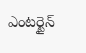ఎంటర్టైన్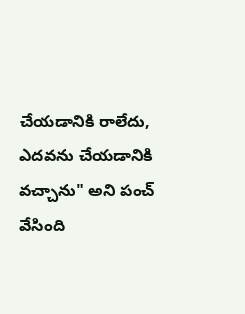చేయడానికి రాలేదు, ఎదవను చేయడానికి వచ్చాను" అని పంచ్ వేసింది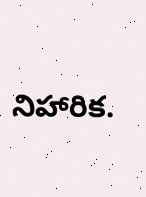నిహారిక.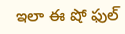ఇలా ఈ షో ఫుల్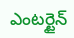ఎంటర్టైన్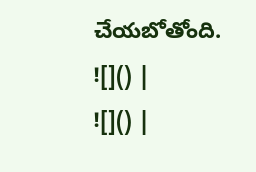చేయబోతోంది.
![]() |
![]() |